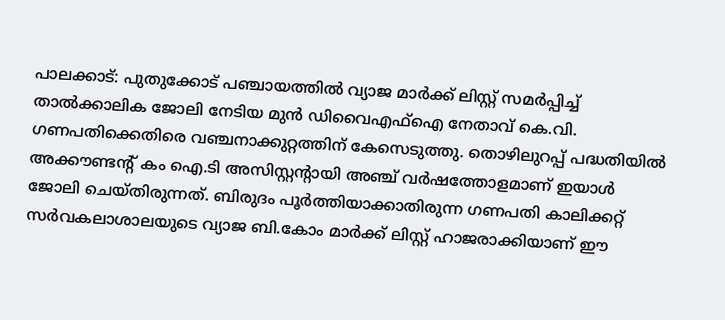പാലക്കാട്: പുതുക്കോട് പഞ്ചായത്തിൽ വ്യാജ മാർക്ക് ലിസ്റ്റ് സമർപ്പിച്ച് താൽക്കാലിക ജോലി നേടിയ മുൻ ഡിവൈഎഫ്ഐ നേതാവ് കെ.വി. ഗണപതിക്കെതിരെ വഞ്ചനാക്കുറ്റത്തിന് കേസെടുത്തു. തൊഴിലുറപ്പ് പദ്ധതിയിൽ അക്കൗണ്ടന്റ് കം ഐ.ടി അസിസ്റ്റന്റായി അഞ്ച് വർഷത്തോളമാണ് ഇയാൾ ജോലി ചെയ്തിരുന്നത്. ബിരുദം പൂർത്തിയാക്കാതിരുന്ന ഗണപതി കാലിക്കറ്റ് സർവകലാശാലയുടെ വ്യാജ ബി.കോം മാർക്ക് ലിസ്റ്റ് ഹാജരാക്കിയാണ് ഈ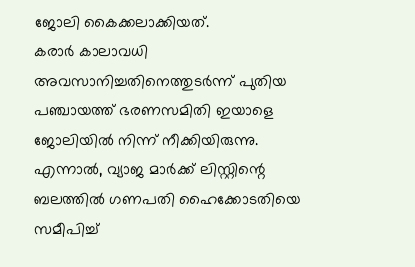ജോലി കൈക്കലാക്കിയത്.
കരാർ കാലാവധി അവസാനിച്ചതിനെത്തുടർന്ന് പുതിയ പഞ്ചായത്ത് ഭരണസമിതി ഇയാളെ ജോലിയിൽ നിന്ന് നീക്കിയിരുന്നു. എന്നാൽ, വ്യാജ മാർക്ക് ലിസ്റ്റിന്റെ ബലത്തിൽ ഗണപതി ഹൈക്കോടതിയെ സമീപിച്ച്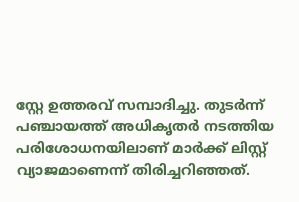സ്റ്റേ ഉത്തരവ് സമ്പാദിച്ചു. തുടർന്ന് പഞ്ചായത്ത് അധികൃതർ നടത്തിയ പരിശോധനയിലാണ് മാർക്ക് ലിസ്റ്റ് വ്യാജമാണെന്ന് തിരിച്ചറിഞ്ഞത്.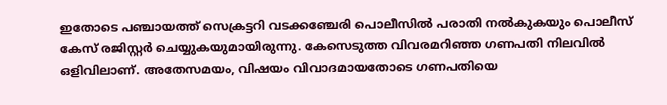ഇതോടെ പഞ്ചായത്ത് സെക്രട്ടറി വടക്കഞ്ചേരി പൊലീസിൽ പരാതി നൽകുകയും പൊലീസ് കേസ് രജിസ്റ്റർ ചെയ്യുകയുമായിരുന്നു. കേസെടുത്ത വിവരമറിഞ്ഞ ഗണപതി നിലവിൽ ഒളിവിലാണ്. അതേസമയം, വിഷയം വിവാദമായതോടെ ഗണപതിയെ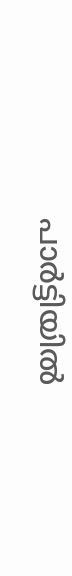പാർട്ടിയിൽ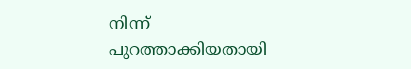നിന്ന് പുറത്താക്കിയതായി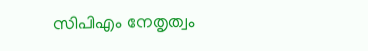സിപിഎം നേതൃത്വം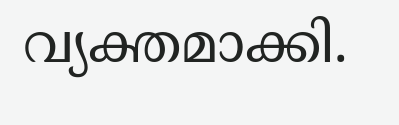വ്യക്തമാക്കി.